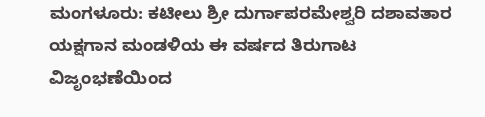ಮಂಗಳೂರು: ಕಟೀಲು ಶ್ರೀ ದುರ್ಗಾಪರಮೇಶ್ವರಿ ದಶಾವತಾರ ಯಕ್ಷಗಾನ ಮಂಡಳಿಯ ಈ ವರ್ಷದ ತಿರುಗಾಟ ವಿಜೃಂಭಣೆಯಿಂದ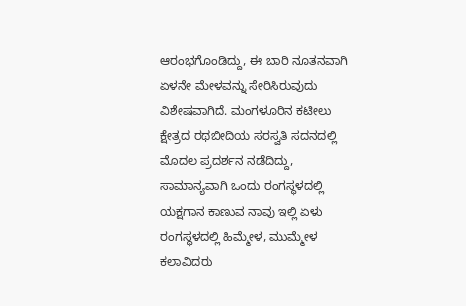ಆರಂಭಗೊಂಡಿದ್ದು, ಈ ಬಾರಿ ನೂತನವಾಗಿ ಏಳನೇ ಮೇಳವನ್ನು ಸೇರಿಸಿರುವುದು ವಿಶೇಷವಾಗಿದೆ. ಮಂಗಳೂರಿನ ಕಟೀಲು ಕ್ಷೇತ್ರದ ರಥಬೀದಿಯ ಸರಸ್ವತಿ ಸದನದಲ್ಲಿ ಮೊದಲ ಪ್ರದರ್ಶನ ನಡೆದಿದ್ದು, ಸಾಮಾನ್ಯವಾಗಿ ಒಂದು ರಂಗಸ್ಥಳದಲ್ಲಿ ಯಕ್ಷಗಾನ ಕಾಣುವ ನಾವು ಇಲ್ಲಿ ಏಳು ರಂಗಸ್ಥಳದಲ್ಲಿ ಹಿಮ್ಮೇಳ, ಮುಮ್ಮೇಳ ಕಲಾವಿದರು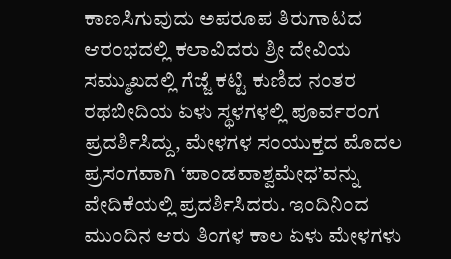ಕಾಣಸಿಗುವುದು ಅಪರೂಪ ತಿರುಗಾಟದ ಆರಂಭದಲ್ಲಿ ಕಲಾವಿದರು ಶ್ರೀ ದೇವಿಯ ಸಮ್ಮುಖದಲ್ಲಿ ಗೆಜ್ಜೆ ಕಟ್ಟಿ ಕುಣಿದ ನಂತರ ರಥಬೀದಿಯ ಏಳು ಸ್ಥಳಗಳಲ್ಲಿ ಪೂರ್ವರಂಗ ಪ್ರದರ್ಶಿಸಿದ್ದು, ಮೇಳಗಳ ಸಂಯುಕ್ತದ ಮೊದಲ ಪ್ರಸಂಗವಾಗಿ ‘ಪಾಂಡವಾಶ್ವಮೇಧ’ವನ್ನು ವೇದಿಕೆಯಲ್ಲಿ ಪ್ರದರ್ಶಿಸಿದರು. ಇಂದಿನಿಂದ ಮುಂದಿನ ಆರು ತಿಂಗಳ ಕಾಲ ಏಳು ಮೇಳಗಳು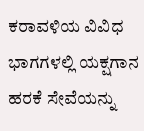ಕರಾವಳಿಯ ವಿವಿಧ ಭಾಗಗಳಲ್ಲಿ ಯಕ್ಷಗಾನ ಹರಕೆ ಸೇವೆಯನ್ನು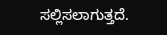ಸಲ್ಲಿಸಲಾಗುತ್ತದೆ.